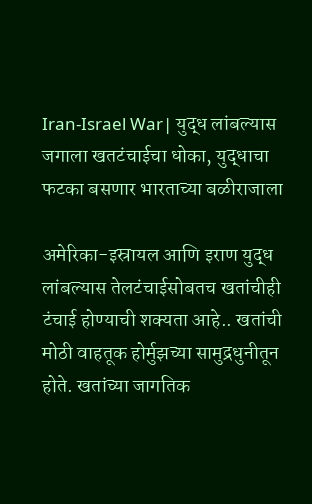Iran-Israel War| युद्ध लांबल्यास जगाला खतटंचाईचा धोका, युद्धाचा फटका बसणार भारताच्या बळीराजाला

अमेरिका-इस्रायल आणि इराण युद्ध लांबल्यास तेलटंचाईसोबतच खतांचीही टंचाई होण्याची शक्यता आहे.. खतांची मोठी वाहतूक होर्मुझच्या सामुद्रधुनीतून होते. खतांच्या जागतिक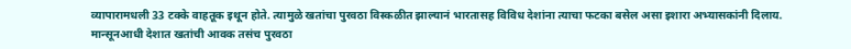व्यापारामधली 33 टक्के वाहतूक इथून होते. त्यामुळे खतांचा पुरवठा विस्कळीत झाल्यानं भारतासह विविध देशांना त्याचा फटका बसेल असा इशारा अभ्यासकांनी दिलाय. मान्सूनआधी देशात खतांची आवक तसंच पुरवठा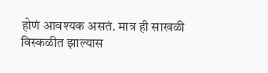होणं आवश्यक असतं. मात्र ही साखळी विस्कळीत झाल्यास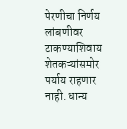पेरणीचा निर्णय लांबणीवर टाकण्याशिवाय शेतकऱ्यांसमोर पर्याय राहणार नाही. धान्य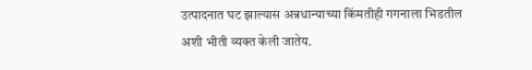उत्पादनात घट झाल्यास अन्नधान्याच्या किंमतीही गगनाला भिडतील अशी भीती व्यक्त केली जातेय.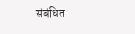संबंधित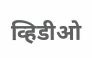व्हिडीओ